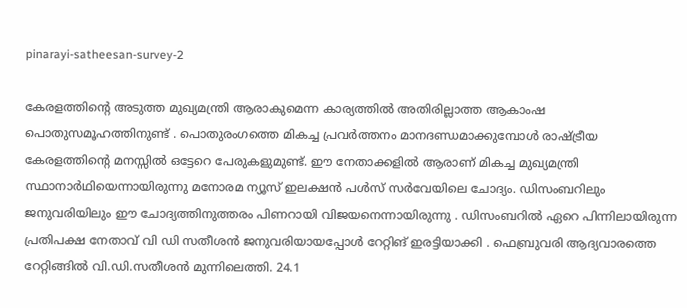pinarayi-satheesan-survey-2

കേരളത്തിന്‍റെ അടുത്ത മുഖ്യമന്ത്രി ആരാകുമെന്ന കാര്യത്തില്‍ അതിരില്ലാത്ത ആകാംഷ പൊതുസമൂഹത്തിനുണ്ട് . പൊതുരംഗത്തെ മികച്ച പ്രവര്‍ത്തനം മാനദണ്ഡമാക്കുമ്പോള്‍ രാഷ്ട്രീയ കേരളത്തിന്‍റെ മനസ്സില്‍ ഒട്ടേറെ പേരുകളുമുണ്ട്. ഈ നേതാക്കളില്‍ ആരാണ് മികച്ച മുഖ്യമന്ത്രി സ്ഥാനാര്‍ഥിയെന്നായിരുന്നു മനോരമ ന്യൂസ് ഇലക്ഷന്‍ പള്‍സ് സര്‍വേയിലെ ചോദ്യം. ഡിസംബറിലും ജനുവരിയിലും ഈ ചോദ്യത്തിനുത്തരം പിണറായി വിജയനെന്നായിരുന്നു . ഡിസംബറില്‍ ഏറെ പിന്നിലായിരുന്ന പ്രതിപക്ഷ നേതാവ് വി ഡി സതീശന്‍ ജനുവരിയായപ്പോള്‍ റേറ്റിങ് ഇരട്ടിയാക്കി . ഫെബ്രുവരി ആദ്യവാരത്തെ റേറ്റിങ്ങില്‍ വി.ഡി.സതീശന്‍ മുന്നിലെത്തി. 24.1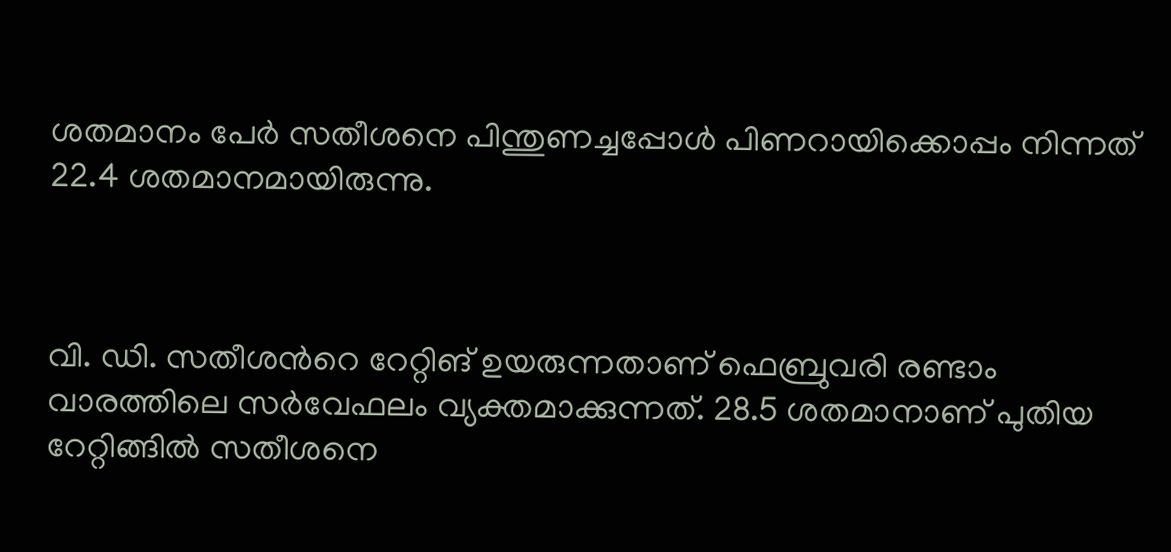ശതമാനം പേര്‍ സതീശനെ പിന്തുണച്ചപ്പോള്‍ പിണറായിക്കൊപ്പം നിന്നത് 22.4 ശതമാനമായിരുന്നു.



വി. ഡി. സതീശന്‍റെ റേറ്റിങ് ഉയരുന്നതാണ് ഫെബ്രുവരി രണ്ടാം വാരത്തിലെ സര്‍വേഫലം വ്യക്തമാക്കുന്നത്. 28.5 ശതമാനാണ് പുതിയ റേറ്റിങ്ങില്‍ സതീശനെ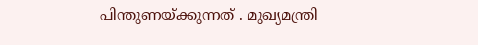പിന്തുണയ്ക്കുന്നത് . മുഖ്യമന്ത്രി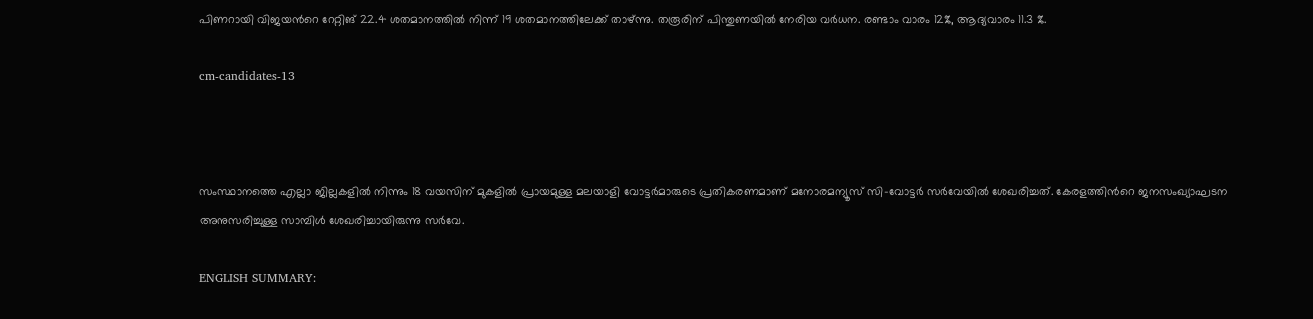പിണറായി വിജയന്‍റെ റേറ്റിങ് 22.4 ശതമാനത്തില്‍ നിന്ന് 19 ശതമാനത്തിലേക്ക് താഴ്ന്നു. തരൂരിന് പിന്തുണയില്‍ നേരിയ വര്‍ധന. രണ്ടാം വാരം 12%, ആദ്യവാരം 11.3 %.

cm-candidates-13



സംസ്ഥാനത്തെ എല്ലാ ജില്ലകളില്‍ നിന്നും 18 വയസിന് മുകളില്‍ പ്രായമുള്ള മലയാളി വോട്ടര്‍മാരുടെ പ്രതികരണമാണ് മനോരമന്യൂസ് സി–വോട്ടര്‍ സര്‍വേയില്‍ ശേഖരിച്ചത്. കേരളത്തിന്‍റെ ജനസംഖ്യാഘടന അനുസരിച്ചുള്ള സാമ്പിള്‍ ശേഖരിച്ചായിരുന്നു സര്‍വേ.

ENGLISH SUMMARY: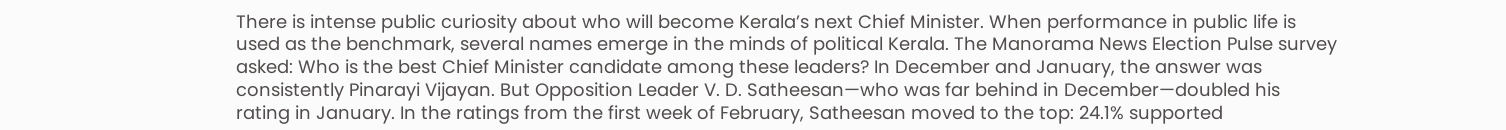There is intense public curiosity about who will become Kerala’s next Chief Minister. When performance in public life is used as the benchmark, several names emerge in the minds of political Kerala. The Manorama News Election Pulse survey asked: Who is the best Chief Minister candidate among these leaders? In December and January, the answer was consistently Pinarayi Vijayan. But Opposition Leader V. D. Satheesan—who was far behind in December—doubled his rating in January. In the ratings from the first week of February, Satheesan moved to the top: 24.1% supported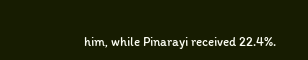him, while Pinarayi received 22.4%.